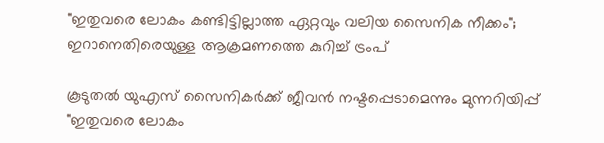"ഇതുവരെ ലോകം കണ്ടിട്ടില്ലാത്ത ഏറ്റവും വലിയ സൈനിക നീക്കം"; ഇറാനെതിരെയുള്ള ആക്രമണത്തെ കുറിച്ച് ട്രംപ്

കൂടുതൽ യുഎസ് സൈനികർക്ക് ജീവൻ നഷ്ടപ്പെടാമെന്നും മുന്നറിയിപ്പ്
"ഇതുവരെ ലോകം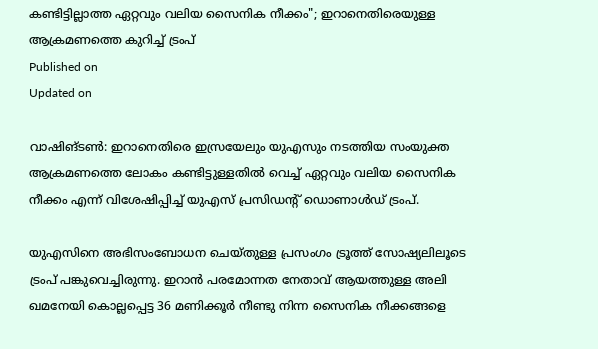കണ്ടിട്ടില്ലാത്ത ഏറ്റവും വലിയ സൈനിക നീക്കം"; ഇറാനെതിരെയുള്ള ആക്രമണത്തെ കുറിച്ച് ട്രംപ്
Published on
Updated on

വാഷിങ്ടണ്‍: ഇറാനെതിരെ ഇസ്രയേലും യുഎസും നടത്തിയ സംയുക്ത ആക്രമണത്തെ ലോകം കണ്ടിട്ടുള്ളതില്‍ വെച്ച് ഏറ്റവും വലിയ സൈനിക നീക്കം എന്ന് വിശേഷിപ്പിച്ച് യുഎസ് പ്രസിഡന്റ് ഡൊണാള്‍ഡ് ട്രംപ്.

യുഎസിനെ അഭിസംബോധന ചെയ്തുള്ള പ്രസംഗം ട്രൂത്ത് സോഷ്യലിലൂടെ ട്രംപ് പങ്കുവെച്ചിരുന്നു. ഇറാന്‍ പരമോന്നത നേതാവ് ആയത്തുള്ള അലി ഖമനേയി കൊല്ലപ്പെട്ട 36 മണിക്കൂര്‍ നീണ്ടു നിന്ന സൈനിക നീക്കങ്ങളെ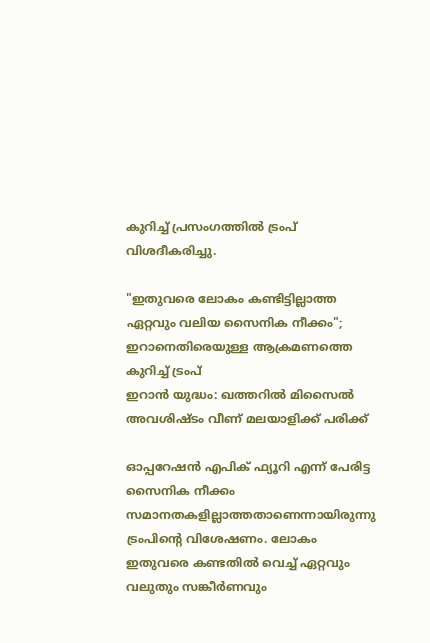കുറിച്ച് പ്രസംഗത്തില്‍ ട്രംപ് വിശദീകരിച്ചു.

"ഇതുവരെ ലോകം കണ്ടിട്ടില്ലാത്ത ഏറ്റവും വലിയ സൈനിക നീക്കം"; ഇറാനെതിരെയുള്ള ആക്രമണത്തെ കുറിച്ച് ട്രംപ്
ഇറാന്‍ യുദ്ധം: ഖത്തറിൽ മിസൈൽ അവശിഷ്ടം വീണ് മലയാളിക്ക് പരിക്ക്

ഓപ്പറേഷന്‍ എപിക് ഫ്യൂറി എന്ന് പേരിട്ട സൈനിക നീക്കം സമാനതകളില്ലാത്തതാണെന്നായിരുന്നു ട്രംപിന്റെ വിശേഷണം. ലോകം ഇതുവരെ കണ്ടതില്‍ വെച്ച് ഏറ്റവും വലുതും സങ്കീര്‍ണവും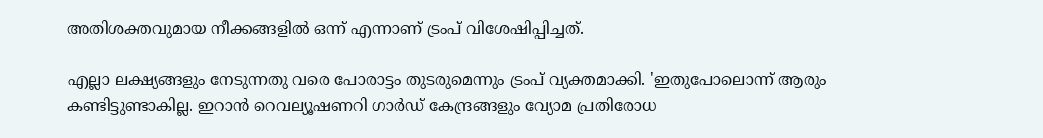അതിശക്തവുമായ നീക്കങ്ങളില്‍ ഒന്ന് എന്നാണ് ട്രംപ് വിശേഷിപ്പിച്ചത്.

എല്ലാ ലക്ഷ്യങ്ങളും നേടുന്നതു വരെ പോരാട്ടം തുടരുമെന്നും ട്രംപ് വ്യക്തമാക്കി. 'ഇതുപോലൊന്ന് ആരും കണ്ടിട്ടുണ്ടാകില്ല. ഇറാന്‍ റെവല്യൂഷണറി ഗാര്‍ഡ് കേന്ദ്രങ്ങളും വ്യോമ പ്രതിരോധ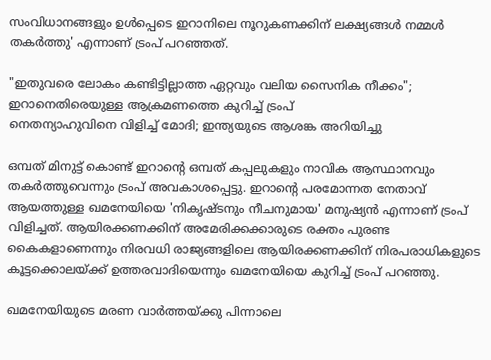സംവിധാനങ്ങളും ഉള്‍പ്പെടെ ഇറാനിലെ നൂറുകണക്കിന് ലക്ഷ്യങ്ങള്‍ നമ്മള്‍ തകര്‍ത്തു' എന്നാണ് ട്രംപ് പറഞ്ഞത്.

"ഇതുവരെ ലോകം കണ്ടിട്ടില്ലാത്ത ഏറ്റവും വലിയ സൈനിക നീക്കം"; ഇറാനെതിരെയുള്ള ആക്രമണത്തെ കുറിച്ച് ട്രംപ്
നെതന്യാഹുവിനെ വിളിച്ച് മോദി; ഇന്ത്യയുടെ ആശങ്ക അറിയിച്ചു

ഒമ്പത് മിനുട്ട് കൊണ്ട് ഇറാന്റെ ഒമ്പത് കപ്പലുകളും നാവിക ആസ്ഥാനവും തകര്‍ത്തുവെന്നും ട്രംപ് അവകാശപ്പെട്ടു. ഇറാന്റെ പരമോന്നത നേതാവ് ആയത്തുള്ള ഖമനേയിയെ 'നികൃഷ്ടനും നീചനുമായ' മനുഷ്യന്‍ എന്നാണ് ട്രംപ് വിളിച്ചത്. ആയിരക്കണക്കിന് അമേരിക്കക്കാരുടെ രക്തം പുരണ്ട കൈകളാണെന്നും നിരവധി രാജ്യങ്ങളിലെ ആയിരക്കണക്കിന് നിരപരാധികളുടെ കൂട്ടക്കൊലയ്ക്ക് ഉത്തരവാദിയെന്നും ഖമനേയിയെ കുറിച്ച് ട്രംപ് പറഞ്ഞു.

ഖമനേയിയുടെ മരണ വാര്‍ത്തയ്ക്കു പിന്നാലെ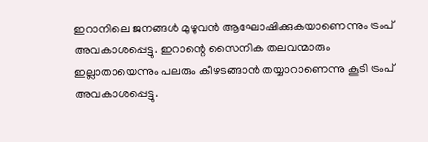ഇറാനിലെ ജനങ്ങള്‍ മുഴുവന്‍ ആഘോഷിക്കുകയാണെന്നും ട്രംപ് അവകാശപ്പെട്ടു. ഇറാന്റെ സൈനിക തലവന്മാരും ഇല്ലാതായെന്നും പലരും കീഴടങ്ങാന്‍ തയ്യാറാണെന്നു കൂടി ട്രംപ് അവകാശപ്പെട്ടു.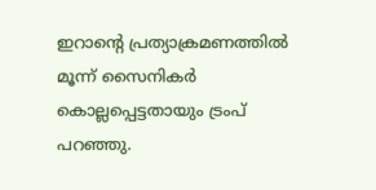ഇറാന്റെ പ്രത്യാക്രമണത്തില്‍ മൂന്ന് സൈനികര്‍ കൊല്ലപ്പെട്ടതായും ട്രംപ് പറഞ്ഞു.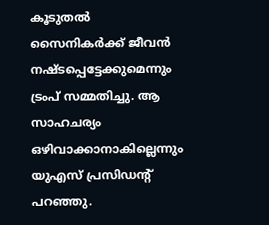കൂടുതല്‍ സൈനികര്‍ക്ക് ജീവന്‍ നഷ്ടപ്പെട്ടേക്കുമെന്നും ട്രംപ് സമ്മതിച്ചു. ആ സാഹചര്യം ഒഴിവാക്കാനാകില്ലെന്നും യുഎസ് പ്രസിഡന്റ് പറഞ്ഞു.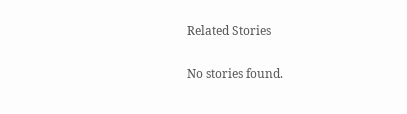Related Stories

No stories found.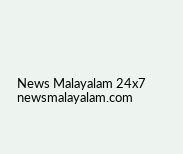News Malayalam 24x7
newsmalayalam.com